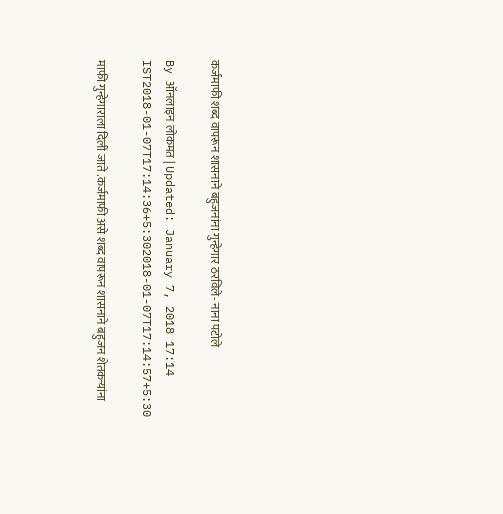कर्जमाफी शब्द वापरून शासनाने बहुजनांना गुन्हेगार ठरविले- नाना पटोले

By ऑनलाइन लोकमत | Updated: January 7, 2018 17:14 IST2018-01-07T17:14:36+5:302018-01-07T17:14:57+5:30

माफी गुन्हेगाराला दिली जाते .कर्जमाफी असे शब्द वापरून शासनाने बहुजन शेतकऱ्यांना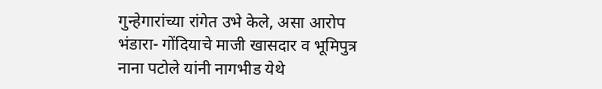गुन्हेगारांच्या रांगेत उभे केले, असा आरोप भंडारा- गोंदियाचे माजी खासदार व भूमिपुत्र नाना पटोले यांनी नागभीड येथे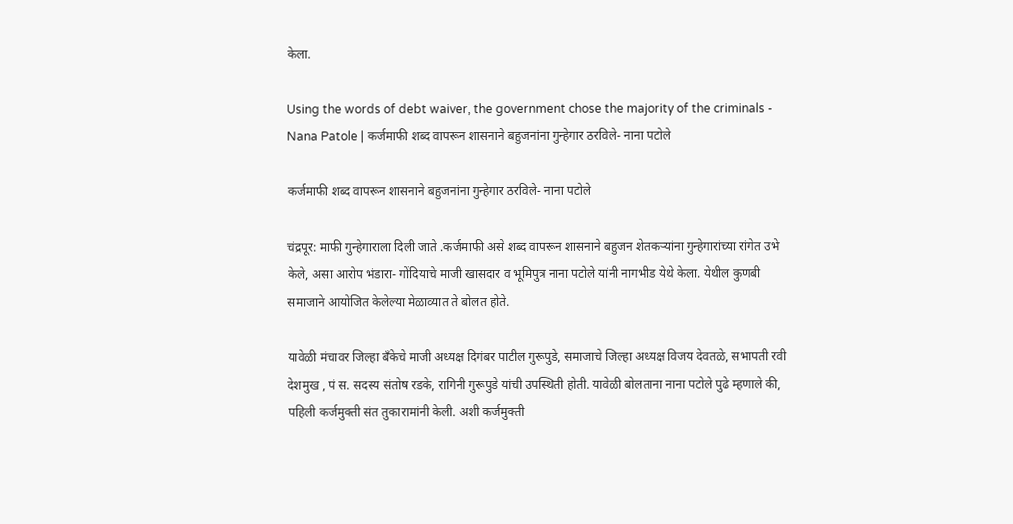केला.

Using the words of debt waiver, the government chose the majority of the criminals - Nana Patole | कर्जमाफी शब्द वापरून शासनाने बहुजनांना गुन्हेगार ठरविले- नाना पटोले

कर्जमाफी शब्द वापरून शासनाने बहुजनांना गुन्हेगार ठरविले- नाना पटोले

चंद्रपूर: माफी गुन्हेगाराला दिली जाते .कर्जमाफी असे शब्द वापरून शासनाने बहुजन शेतकऱ्यांना गुन्हेगारांच्या रांगेत उभे केले, असा आरोप भंडारा- गोंदियाचे माजी खासदार व भूमिपुत्र नाना पटोले यांनी नागभीड येथे केला. येथील कुणबी समाजाने आयोजित केलेल्या मेळाव्यात ते बोलत होते.

यावेळी मंचावर जिल्हा बँकेचे माजी अध्यक्ष दिगंबर पाटील गुरूपुडे, समाजाचे जिल्हा अध्यक्ष विजय देवतळे, सभापती रवी देशमुख , पं स. सदस्य संतोष रडके, रागिनी गुरूपुडे यांची उपस्थिती होती. यावेळी बोलताना नाना पटोले पुढे म्हणाले की, पहिली कर्जमुक्ती संत तुकारामांनी केली. अशी कर्जमुक्ती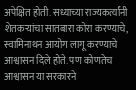अपेक्षित होती. सध्याच्या राज्यकर्त्यांनी शेतकऱ्यांचा सातबारा कोरा करण्याचे, स्वामिनाथन आयोग लागू करण्याचे आश्वासन दिले होते. पण कोणतेच आश्वासन या सरकारने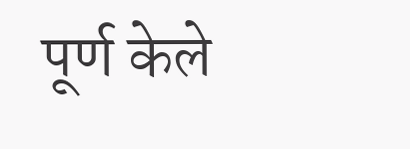पूर्ण केले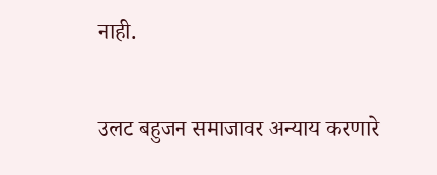नाही.

उलट बहुजन समाजावर अन्याय करणारे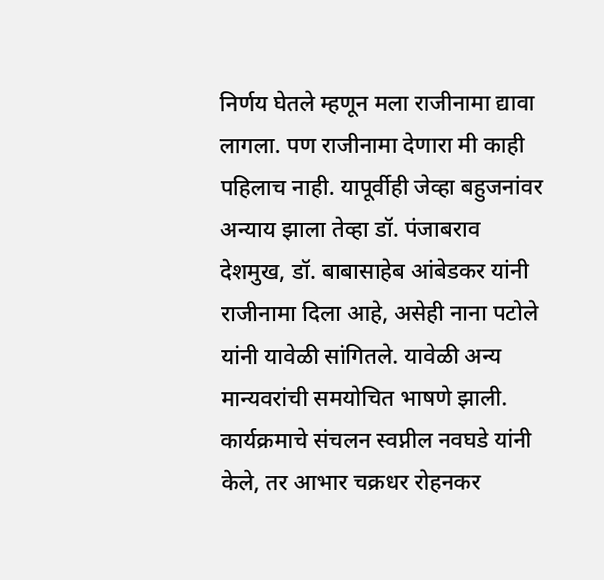निर्णय घेतले म्हणून मला राजीनामा द्यावा लागला. पण राजीनामा देणारा मी काही पहिलाच नाही. यापूर्वीही जेव्हा बहुजनांवर अन्याय झाला तेव्हा डॉ. पंजाबराव देशमुख, डॉ. बाबासाहेब आंबेडकर यांनी राजीनामा दिला आहे, असेही नाना पटोले यांनी यावेळी सांगितले. यावेळी अन्य मान्यवरांची समयोचित भाषणे झाली. कार्यक्रमाचे संचलन स्वप्नील नवघडे यांनी केले, तर आभार चक्रधर रोहनकर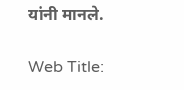यांनी मानले.

Web Title: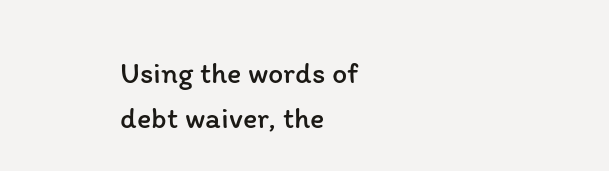Using the words of debt waiver, the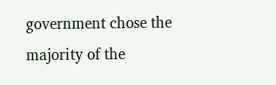government chose the majority of the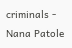criminals - Nana Patole